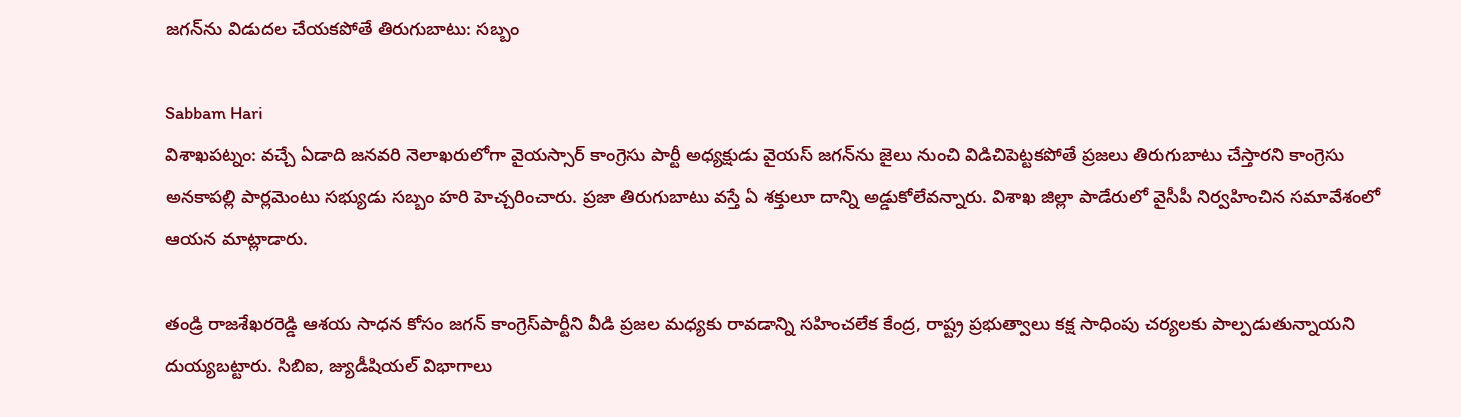జగన్‌ను విడుదల చేయకపోతే తిరుగుబాటు: సబ్బం

Sabbam Hari
విశాఖపట్నం: వచ్చే ఏడాది జనవరి నెలాఖరులోగా వైయస్సార్ కాంగ్రెసు పార్టీ అధ్యక్షుడు వైయస్ జగన్‌ను జైలు నుంచి విడిచిపెట్టకపోతే ప్రజలు తిరుగుబాటు చేస్తారని కాంగ్రెసు అనకాపల్లి పార్లమెంటు సభ్యుడు సబ్బం హరి హెచ్చరించారు. ప్రజా తిరుగుబాటు వస్తే ఏ శక్తులూ దాన్ని అడ్డుకోలేవన్నారు. విశాఖ జిల్లా పాడేరులో వైసీపీ నిర్వహించిన సమావేశంలో ఆయన మాట్లాడారు.

తండ్రి రాజశేఖరరెడ్డి ఆశయ సాధన కోసం జగన్ కాంగ్రెస్‌పార్టీని వీడి ప్రజల మధ్యకు రావడాన్ని సహించలేక కేంద్ర, రాష్ట్ర ప్రభుత్వాలు కక్ష సాధింపు చర్యలకు పాల్పడుతున్నాయని దుయ్యబట్టారు. సిబిఐ, జ్యుడీషియల్ విభాగాలు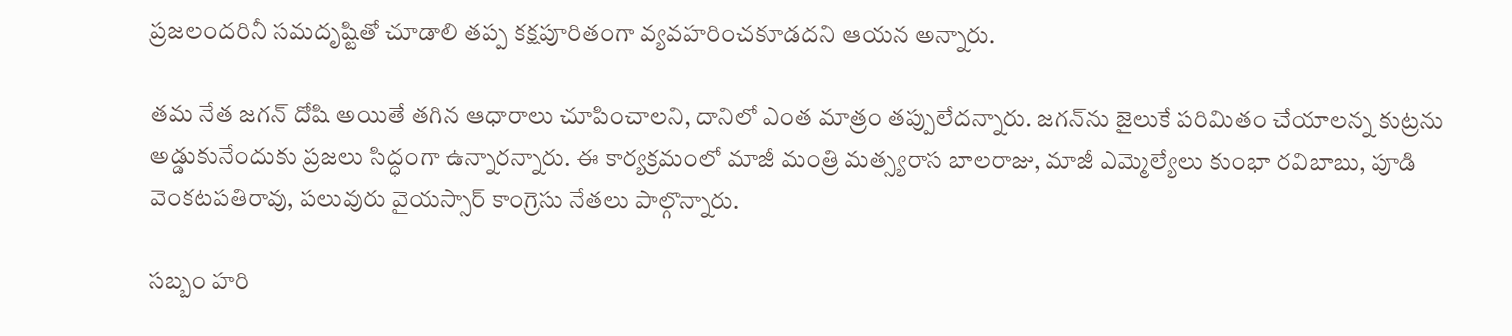ప్రజలందరినీ సమదృష్టితో చూడాలి తప్ప కక్షపూరితంగా వ్యవహరించకూడదని ఆయన అన్నారు.

తమ నేత జగన్ దోషి అయితే తగిన ఆధారాలు చూపించాలని, దానిలో ఎంత మాత్రం తప్పులేదన్నారు. జగన్‌ను జైలుకే పరిమితం చేయాలన్న కుట్రను అడ్డుకునేందుకు ప్రజలు సిద్ధంగా ఉన్నారన్నారు. ఈ కార్యక్రమంలో మాజీ మంత్రి మత్స్యరాస బాలరాజు, మాజీ ఎమ్మెల్యేలు కుంభా రవిబాబు, పూడి వెంకటపతిరావు, పలువురు వైయస్సార్ కాంగ్రెసు నేతలు పాల్గొన్నారు.

సబ్బం హరి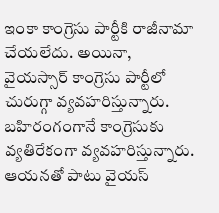ఇంకా కాంగ్రెసు పార్టీకి రాజీనామా చేయలేదు. అయినా, వైయస్సార్ కాంగ్రెసు పార్టీలో చురుగ్గా వ్యవహరిస్తున్నారు. బహిరంగంగానే కాంగ్రెసుకు వ్యతిరేకంగా వ్యవహరిస్తున్నారు. ఆయనతో పాటు వైయస్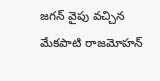జగన్ వైపు వచ్చిన మేకపాటి రాజమోహన్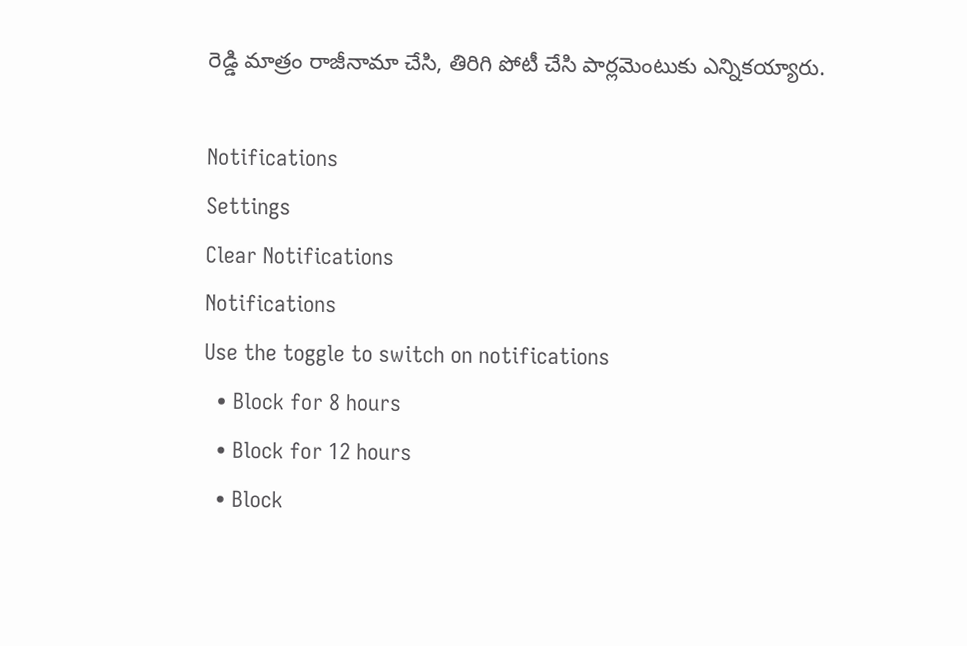రెడ్డి మాత్రం రాజీనామా చేసి, తిరిగి పోటీ చేసి పార్లమెంటుకు ఎన్నికయ్యారు.

Notifications
Settings
Clear Notifications
Notifications
Use the toggle to switch on notifications
  • Block for 8 hours
  • Block for 12 hours
  • Block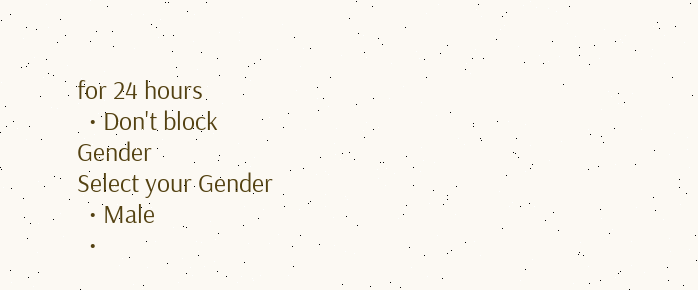for 24 hours
  • Don't block
Gender
Select your Gender
  • Male
  •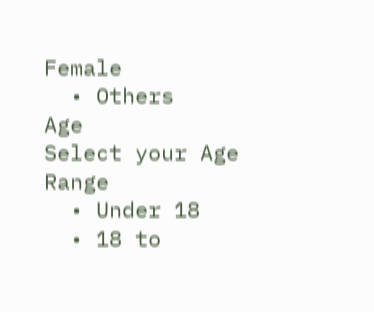Female
  • Others
Age
Select your Age Range
  • Under 18
  • 18 to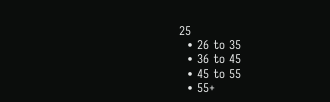25
  • 26 to 35
  • 36 to 45
  • 45 to 55
  • 55+